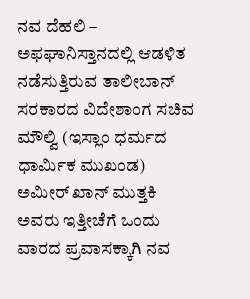ನವ ದೆಹಲಿ – ಅಫಘಾನಿಸ್ತಾನದಲ್ಲಿ ಆಡಳಿತ ನಡೆಸುತ್ತಿರುವ ತಾಲೀಬಾನ್ ಸರಕಾರದ ವಿದೇಶಾಂಗ ಸಚಿವ ಮೌಲ್ವಿ (ಇಸ್ಲಾಂ ಧರ್ಮದ ಧಾರ್ಮಿಕ ಮುಖಂಡ) ಅಮೀರ್ ಖಾನ್ ಮುತ್ತಕಿ ಅವರು ಇತ್ತೀಚೆಗೆ ಒಂದು ವಾರದ ಪ್ರವಾಸಕ್ಕಾಗಿ ನವ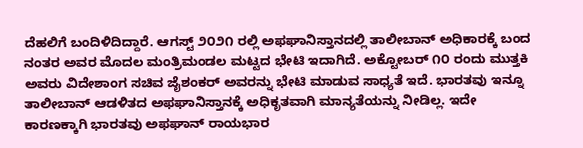ದೆಹಲಿಗೆ ಬಂದಿಳಿದಿದ್ದಾರೆ. ಆಗಸ್ಟ್ ೨೦೨೧ ರಲ್ಲಿ ಅಫಘಾನಿಸ್ತಾನದಲ್ಲಿ ತಾಲೀಬಾನ್ ಅಧಿಕಾರಕ್ಕೆ ಬಂದ ನಂತರ ಅವರ ಮೊದಲ ಮಂತ್ರಿಮಂಡಲ ಮಟ್ಟದ ಭೇಟಿ ಇದಾಗಿದೆ. ಅಕ್ಟೋಬರ್ ೧೦ ರಂದು ಮುತ್ತಕಿ ಅವರು ವಿದೇಶಾಂಗ ಸಚಿವ ಜೈಶಂಕರ್ ಅವರನ್ನು ಭೇಟಿ ಮಾಡುವ ಸಾಧ್ಯತೆ ಇದೆ. ಭಾರತವು ಇನ್ನೂ ತಾಲೀಬಾನ್ ಆಡಳಿತದ ಅಫಘಾನಿಸ್ತಾನಕ್ಕೆ ಅಧಿಕೃತವಾಗಿ ಮಾನ್ಯತೆಯನ್ನು ನೀಡಿಲ್ಲ. ಇದೇ ಕಾರಣಕ್ಕಾಗಿ ಭಾರತವು ಅಫಘಾನ್ ರಾಯಭಾರ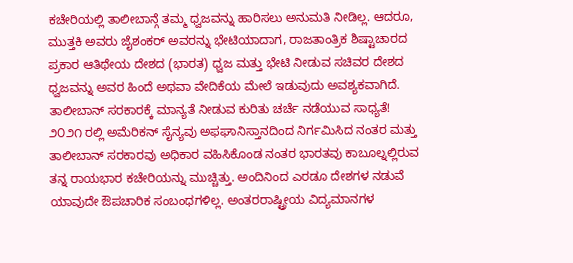ಕಚೇರಿಯಲ್ಲಿ ತಾಲೀಬಾನ್ಗೆ ತಮ್ಮ ಧ್ವಜವನ್ನು ಹಾರಿಸಲು ಅನುಮತಿ ನೀಡಿಲ್ಲ. ಆದರೂ, ಮುತ್ತಕಿ ಅವರು ಜೈಶಂಕರ್ ಅವರನ್ನು ಭೇಟಿಯಾದಾಗ, ರಾಜತಾಂತ್ರಿಕ ಶಿಷ್ಟಾಚಾರದ ಪ್ರಕಾರ ಆತಿಥೇಯ ದೇಶದ (ಭಾರತ) ಧ್ವಜ ಮತ್ತು ಭೇಟಿ ನೀಡುವ ಸಚಿವರ ದೇಶದ ಧ್ವಜವನ್ನು ಅವರ ಹಿಂದೆ ಅಥವಾ ವೇದಿಕೆಯ ಮೇಲೆ ಇಡುವುದು ಅವಶ್ಯಕವಾಗಿದೆ.
ತಾಲೀಬಾನ್ ಸರಕಾರಕ್ಕೆ ಮಾನ್ಯತೆ ನೀಡುವ ಕುರಿತು ಚರ್ಚೆ ನಡೆಯುವ ಸಾಧ್ಯತೆ!
೨೦೨೧ ರಲ್ಲಿ ಅಮೆರಿಕನ್ ಸೈನ್ಯವು ಅಫಘಾನಿಸ್ತಾನದಿಂದ ನಿರ್ಗಮಿಸಿದ ನಂತರ ಮತ್ತು ತಾಲೀಬಾನ್ ಸರಕಾರವು ಅಧಿಕಾರ ವಹಿಸಿಕೊಂಡ ನಂತರ ಭಾರತವು ಕಾಬೂಲ್ನಲ್ಲಿರುವ ತನ್ನ ರಾಯಭಾರ ಕಚೇರಿಯನ್ನು ಮುಚ್ಚಿತ್ತು. ಅಂದಿನಿಂದ ಎರಡೂ ದೇಶಗಳ ನಡುವೆ ಯಾವುದೇ ಔಪಚಾರಿಕ ಸಂಬಂಧಗಳಿಲ್ಲ. ಅಂತರರಾಷ್ಟ್ರೀಯ ವಿದ್ಯಮಾನಗಳ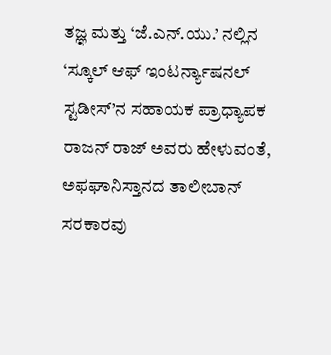ತಜ್ಞ ಮತ್ತು ‘ಜೆ.ಎನ್.ಯು.’ ನಲ್ಲಿನ ‘ಸ್ಕೂಲ್ ಆಫ್ ಇಂಟರ್ನ್ಯಾಷನಲ್ ಸ್ಟಡೀಸ್’ನ ಸಹಾಯಕ ಪ್ರಾಧ್ಯಾಪಕ ರಾಜನ್ ರಾಜ್ ಅವರು ಹೇಳುವಂತೆ, ಅಫಘಾನಿಸ್ತಾನದ ತಾಲೀಬಾನ್ ಸರಕಾರವು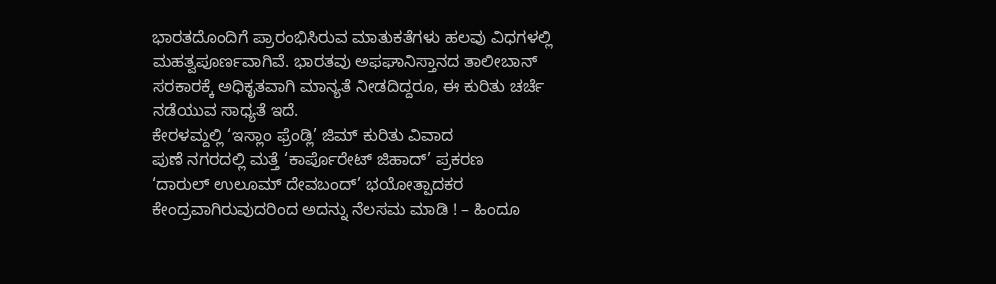ಭಾರತದೊಂದಿಗೆ ಪ್ರಾರಂಭಿಸಿರುವ ಮಾತುಕತೆಗಳು ಹಲವು ವಿಧಗಳಲ್ಲಿ ಮಹತ್ವಪೂರ್ಣವಾಗಿವೆ. ಭಾರತವು ಅಫಘಾನಿಸ್ತಾನದ ತಾಲೀಬಾನ್ ಸರಕಾರಕ್ಕೆ ಅಧಿಕೃತವಾಗಿ ಮಾನ್ಯತೆ ನೀಡದಿದ್ದರೂ, ಈ ಕುರಿತು ಚರ್ಚೆ ನಡೆಯುವ ಸಾಧ್ಯತೆ ಇದೆ.
ಕೇರಳಮ್ದಲ್ಲಿ ‘ಇಸ್ಲಾಂ ಫ್ರೆಂಡ್ಲಿ’ ಜಿಮ್ ಕುರಿತು ವಿವಾದ
ಪುಣೆ ನಗರದಲ್ಲಿ ಮತ್ತೆ ‘ಕಾರ್ಪೊರೇಟ್ ಜಿಹಾದ್’ ಪ್ರಕರಣ
‘ದಾರುಲ್ ಉಲೂಮ್ ದೇವಬಂದ್’ ಭಯೋತ್ಪಾದಕರ ಕೇಂದ್ರವಾಗಿರುವುದರಿಂದ ಅದನ್ನು ನೆಲಸಮ ಮಾಡಿ ! – ಹಿಂದೂ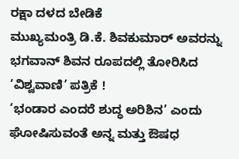ರಕ್ಷಾ ದಳದ ಬೇಡಿಕೆ
ಮುಖ್ಯಮಂತ್ರಿ ಡಿ.ಕೆ. ಶಿವಕುಮಾರ್ ಅವರನ್ನು ಭಗವಾನ್ ಶಿವನ ರೂಪದಲ್ಲಿ ತೋರಿಸಿದ ‘ವಿಶ್ವವಾಣಿ’ ಪತ್ರಿಕೆ !
‘ಭಂಡಾರ ಎಂದರೆ ಶುದ್ಧ ಅರಿಶಿನ’ ಎಂದು ಘೋಷಿಸುವಂತೆ ಅನ್ನ ಮತ್ತು ಔಷಧ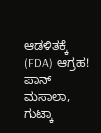ಆಡಳಿತಕ್ಕೆ (FDA) ಆಗ್ರಹ!
ಪಾನ್ ಮಸಾಲಾ, ಗುಟ್ಕಾ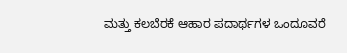ಮತ್ತು ಕಲಬೆರಕೆ ಆಹಾರ ಪದಾರ್ಥಗಳ ಒಂದೂವರೆ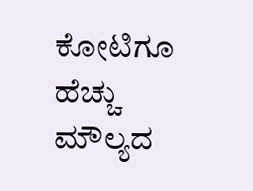ಕೋಟಿಗೂ ಹೆಚ್ಚು ಮೌಲ್ಯದ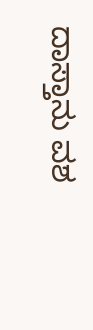ದಾಸ್ತಾನು ವಶ